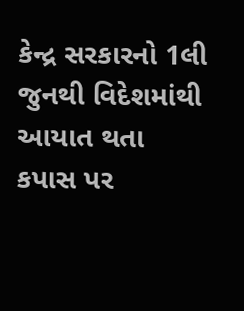કેન્દ્ર સરકારનો 1લી જુનથી વિદેશમાંથી આયાત થતા કપાસ પર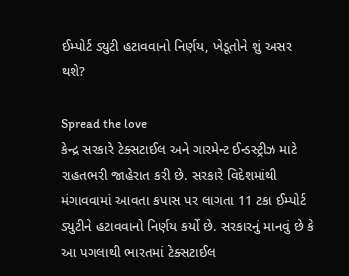ઈમ્પોર્ટ ડ્યુટી હટાવવાનો નિર્ણય, ખેડૂતોને શું અસર થશે?

Spread the love
કેન્દ્ર સરકારે ટેક્સટાઈલ અને ગારમેન્ટ ઈન્ડસ્ટ્રીઝ માટે રાહતભરી જાહેરાત કરી છે. સરકારે વિદેશમાંથી મંગાવવામાં આવતા કપાસ પર લાગતા 11 ટકા ઈમ્પોર્ટ ડ્યુટીને હટાવવાનો નિર્ણય કર્યો છે. સરકારનું માનવું છે કે આ પગલાથી ભારતમાં ટેક્સટાઈલ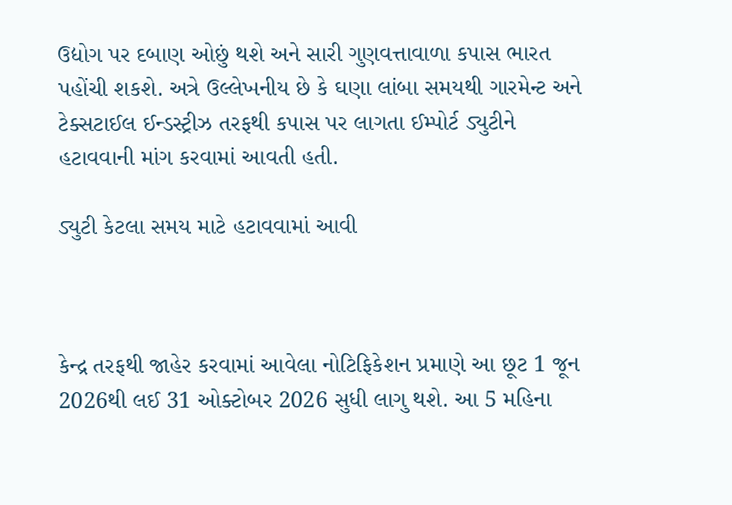ઉદ્યોગ પર દબાણ ઓછું થશે અને સારી ગુણવત્તાવાળા કપાસ ભારત પહોંચી શકશે. અત્રે ઉલ્લેખનીય છે કે ઘણા લાંબા સમયથી ગારમેન્ટ અને ટેક્સટાઈલ ઈન્ડસ્ટ્રીઝ તરફથી કપાસ પર લાગતા ઈમ્પોર્ટ ડ્યુટીને હટાવવાની માંગ કરવામાં આવતી હતી.

ડ્યુટી કેટલા સમય માટે હટાવવામાં આવી



કેન્દ્ર તરફથી જાહેર કરવામાં આવેલા નોટિફિકેશન પ્રમાણે આ છૂટ 1 જૂન 2026થી લઈ 31 ઓક્ટોબર 2026 સુધી લાગુ થશે. આ 5 મહિના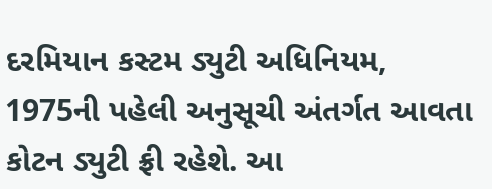દરમિયાન કસ્ટમ ડ્યુટી અધિનિયમ, 1975ની પહેલી અનુસૂચી અંતર્ગત આવતા કોટન ડ્યુટી ફ્રી રહેશે. આ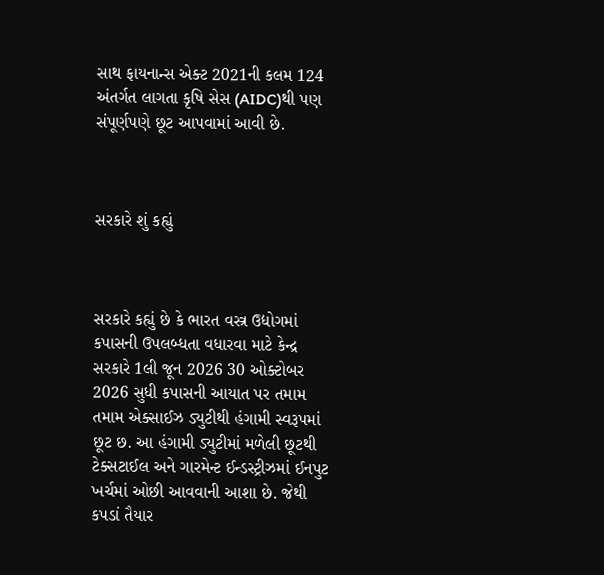સાથ ફાયનાન્સ એક્ટ 2021ની કલમ 124 અંતર્ગત લાગતા કૃષિ સેસ (AIDC)થી પણ સંપૂર્ણપણે છૂટ આપવામાં આવી છે.



સરકારે શું કહ્યું



સરકારે કહ્યું છે કે ભારત વસ્ત્ર ઉદ્યોગમાં કપાસની ઉપલબ્ધતા વધારવા માટે કેન્દ્ર સરકારે 1લી જૂન 2026 30 ઓક્ટોબર 2026 સુધી કપાસની આયાત પર તમામ તમામ એક્સાઈઝ ડ્યુટીથી હંગામી સ્વરૂપમાં છૂટ છ. આ હંગામી ડ્યુટીમાં મળેલી છૂટથી ટેક્સટાઈલ અને ગારમેન્ટ ઈન્ડસ્ટ્રીઝમાં ઈનપુટ ખર્ચમાં ઓછી આવવાની આશા છે. જેથી કપડાં તૈયાર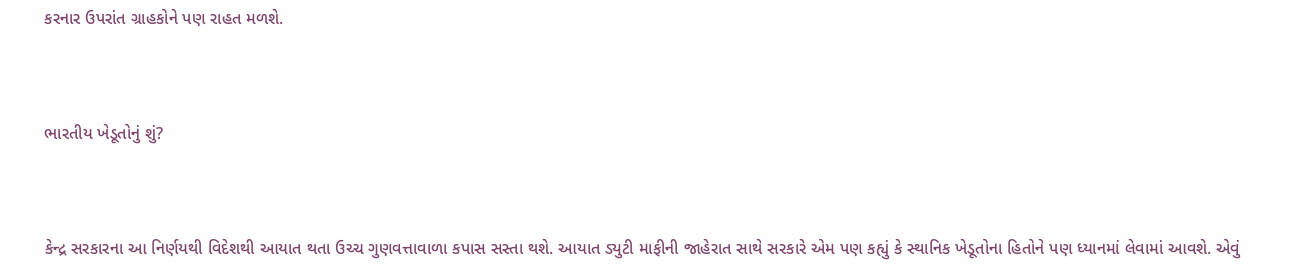કરનાર ઉપરાંત ગ્રાહકોને પણ રાહત મળશે.



ભારતીય ખેડૂતોનું શું?



કેન્દ્ર સરકારના આ નિર્ણયથી વિદેશથી આયાત થતા ઉચ્ચ ગુણવત્તાવાળા કપાસ સસ્તા થશે. આયાત ડ્યુટી માફીની જાહેરાત સાથે સરકારે એમ પણ કહ્યું કે સ્થાનિક ખેડૂતોના હિતોને પણ ધ્યાનમાં લેવામાં આવશે. એવું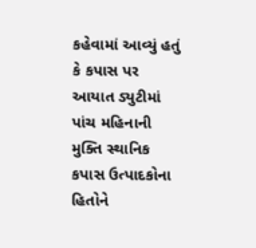કહેવામાં આવ્યું હતું કે કપાસ પર આયાત ડ્યુટીમાં પાંચ મહિનાની મુક્તિ સ્થાનિક કપાસ ઉત્પાદકોના હિતોને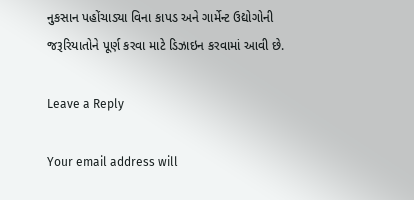નુકસાન પહોંચાડ્યા વિના કાપડ અને ગાર્મેન્ટ ઉદ્યોગોની જરૂરિયાતોને પૂર્ણ કરવા માટે ડિઝાઇન કરવામાં આવી છે.

Leave a Reply

Your email address will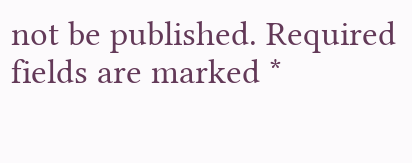not be published. Required fields are marked *